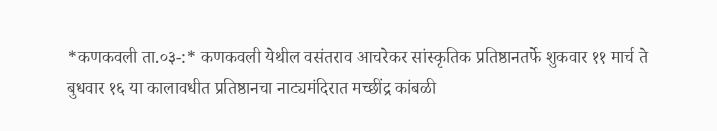*कणकवली ता.०३-:* कणकवली येथील वसंतराव आचरेकर सांस्कृतिक प्रतिष्ठानतर्फे शुकवार ११ मार्च ते बुधवार १६ या कालावधीत प्रतिष्ठानचा नाट्यमंदिरात मच्छींद्र कांबळी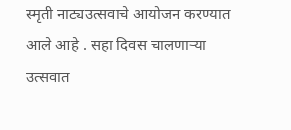स्मृती नाट्यउत्सवाचे आयोजन करण्यात आले आहे . सहा दिवस चालणाऱ्या उत्सवात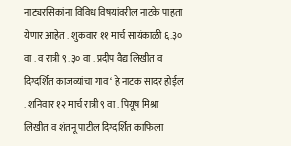नाट्यरसिकांना विविध विषयांवरील नाटके पाहता येणार आहेत . शुकवार ११ मार्च सायंकाळी ६.३० वा . व रात्री ९ .३० वा . प्रदीप वैद्य लिखीत व दिग्दर्शित काजव्यांचा गाव ‘ हे नाटक सादर होईल . शनिवार १२ मार्च रात्री ९ वा . पियूष मिश्रा लिखीत व शंतनू पाटील दिग्दर्शित काफिला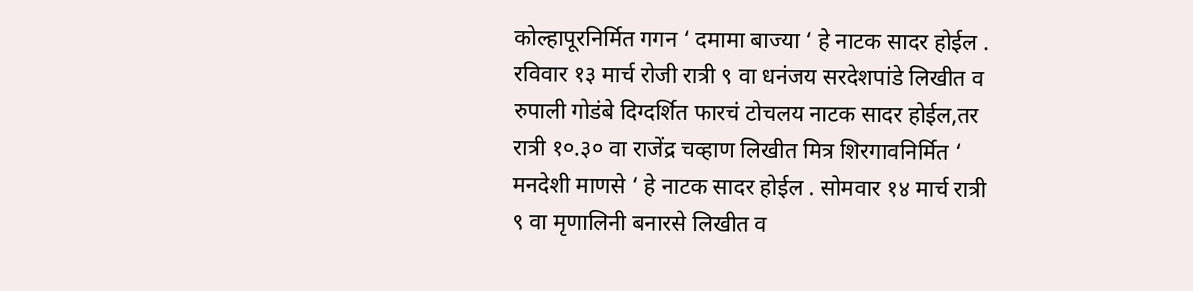कोल्हापूरनिर्मित गगन ‘ दमामा बाज्या ‘ हे नाटक सादर होईल .
रविवार १३ मार्च रोजी रात्री ९ वा धनंजय सरदेशपांडे लिखीत व रुपाली गोडंबे दिग्दर्शित फारचं टोचलय नाटक सादर होईल,तर रात्री १०.३० वा राजेंद्र चव्हाण लिखीत मित्र शिरगावनिर्मित ‘ मनदेशी माणसे ‘ हे नाटक सादर होईल . सोमवार १४ मार्च रात्री ९ वा मृणालिनी बनारसे लिखीत व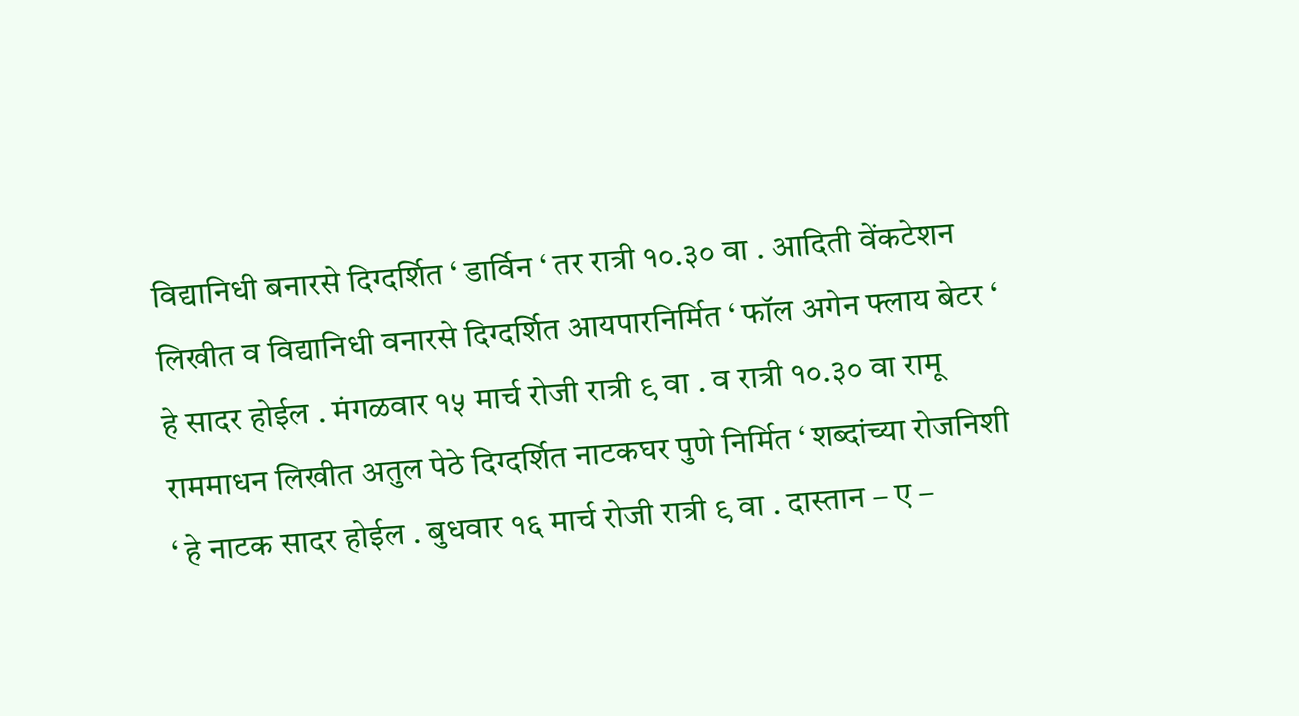विद्यानिधी बनारसे दिग्दर्शित ‘ डार्विन ‘ तर रात्री १०.३० वा . आदिती वेंकटेशन लिखीत व विद्यानिधी वनारसे दिग्दर्शित आयपारनिर्मित ‘ फॉल अगेन फ्लाय बेटर ‘ हे सादर होईल . मंगळवार १५ मार्च रोजी रात्री ९ वा . व रात्री १०.३० वा रामू राममाधन लिखीत अतुल पेठे दिग्दर्शित नाटकघर पुणे निर्मित ‘ शब्दांच्या रोजनिशी ‘ हे नाटक सादर होईल . बुधवार १६ मार्च रोजी रात्री ९ वा . दास्तान – ए –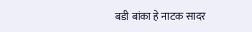बडी बांका हे नाटक सादर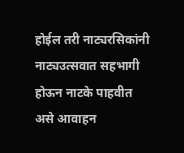होईल तरी नाट्यरसिकांनी नाट्यउत्सवात सहभागी होऊन नाटके पाहवीत असे आवाहन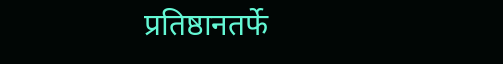प्रतिष्ठानतर्फे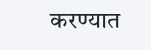करण्यात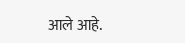आले आहे.